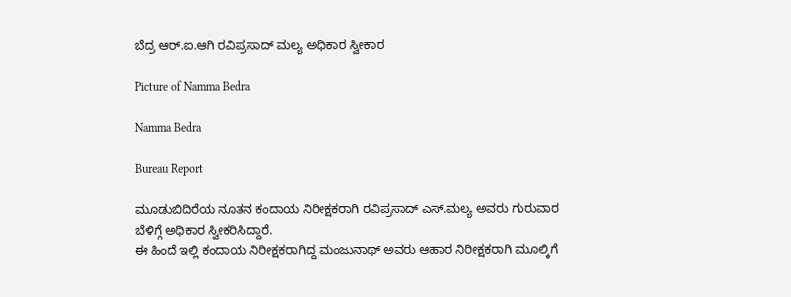ಬೆದ್ರ ಆರ್.ಐ.ಆಗಿ ರವಿಪ್ರಸಾದ್ ಮಲ್ಯ ಅಧಿಕಾರ ಸ್ವೀಕಾರ

Picture of Namma Bedra

Namma Bedra

Bureau Report

ಮೂಡುಬಿದಿರೆಯ ನೂತನ ಕಂದಾಯ ನಿರೀಕ್ಷಕರಾಗಿ ರವಿಪ್ರಸಾದ್ ಎಸ್.ಮಲ್ಯ ಅವರು ಗುರುವಾರ ಬೆಳಿಗ್ಗೆ ಅಧಿಕಾರ ಸ್ವೀಕರಿಸಿದ್ದಾರೆ.
ಈ ಹಿಂದೆ ಇಲ್ಲಿ ಕಂದಾಯ ನಿರೀಕ್ಷಕರಾಗಿದ್ದ ಮಂಜುನಾಥ್ ಅವರು ಆಹಾರ ನಿರೀಕ್ಷಕರಾಗಿ ಮೂಲ್ಕಿಗೆ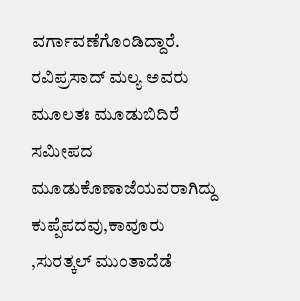ವರ್ಗಾವಣೆಗೊಂಡಿದ್ದಾರೆ.
ರವಿಪ್ರಸಾದ್ ಮಲ್ಯ ಅವರು ಮೂಲತಃ ಮೂಡುಬಿದಿರೆ ಸಮೀಪದ ಮೂಡುಕೊಣಾಜೆಯವರಾಗಿದ್ದು ಕುಪ್ಪೆಪದವು,ಕಾವೂರು ,ಸುರತ್ಕಲ್ ಮುಂತಾದೆಡೆ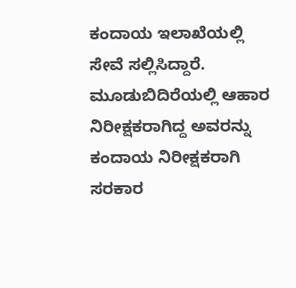ಕಂದಾಯ ಇಲಾಖೆಯಲ್ಲಿ ಸೇವೆ ಸಲ್ಲಿಸಿದ್ದಾರೆ.
ಮೂಡುಬಿದಿರೆಯಲ್ಲಿ ಆಹಾರ ನಿರೀಕ್ಷಕರಾಗಿದ್ದ ಅವರನ್ನು ಕಂದಾಯ ನಿರೀಕ್ಷಕರಾಗಿ ಸರಕಾರ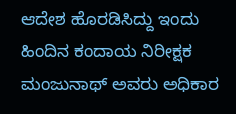ಆದೇಶ ಹೊರಡಿಸಿದ್ದು ಇಂದು ಹಿಂದಿನ ಕಂದಾಯ ನಿರೀಕ್ಷಕ ಮಂಜುನಾಥ್ ಅವರು ಅಧಿಕಾರ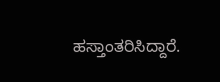ಹಸ್ತಾಂತರಿಸಿದ್ದಾರೆ.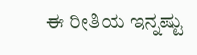ಈ ರೀತಿಯ ಇನ್ನಷ್ಟು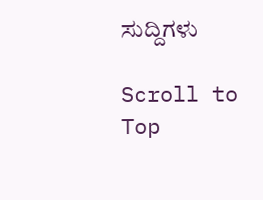ಸುದ್ದಿಗಳು

Scroll to Top